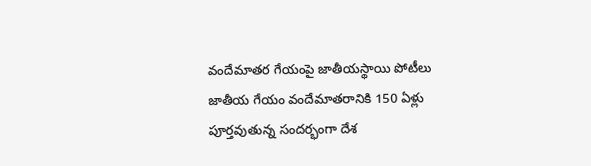వందేమాతర గేయంపై జాతీయస్థాయి పోటీలు
జాతీయ గేయం వందేమాతరానికి 150 ఏళ్లు పూర్తవుతున్న సందర్భంగా దేశ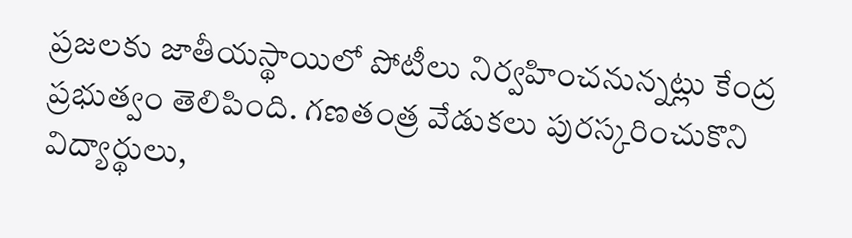ప్రజలకు జాతీయస్థాయిలో పోటీలు నిర్వహించనున్నట్లు కేంద్ర ప్రభుత్వం తెలిపింది. గణతంత్ర వేడుకలు పురస్కరించుకొని విద్యార్థులు,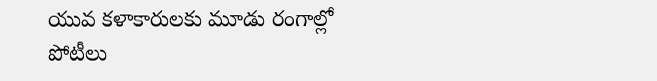యువ కళాకారులకు మూడు రంగాల్లో పోటీలు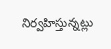నిర్వహిస్తున్నట్లు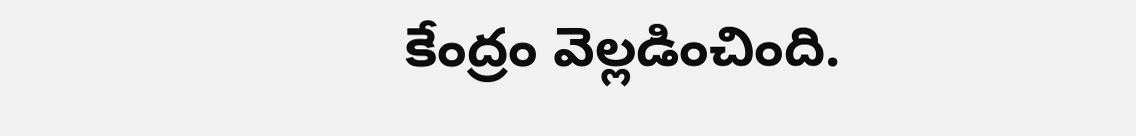కేంద్రం వెల్లడించింది.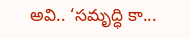అవి.. ‘సమృద్ధి కా...